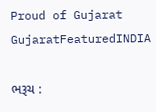Proud of Gujarat
GujaratFeaturedINDIA

ભરૂચ :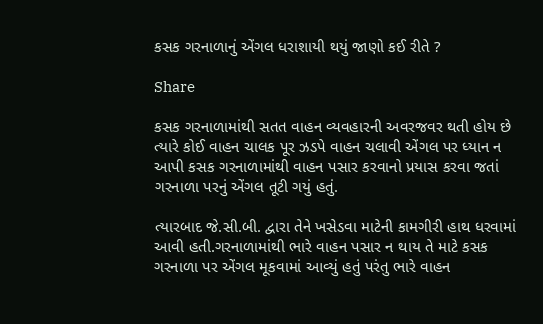કસક ગરનાળાનું એંગલ ધરાશાયી થયું જાણો કઈ રીતે ?

Share

કસક ગરનાળામાંથી સતત વાહન વ્યવહારની અવરજવર થતી હોય છે ત્યારે કોઈ વાહન ચાલક પૂર ઝડપે વાહન ચલાવી એંગલ પર ધ્યાન ન આપી કસક ગરનાળામાંથી વાહન પસાર કરવાનો પ્રયાસ કરવા જતાં ગરનાળા પરનું એંગલ તૂટી ગયું હતું.

ત્યારબાદ જે.સી.બી. દ્વારા તેને ખસેડવા માટેની કામગીરી હાથ ધરવામાં આવી હતી.ગરનાળામાંથી ભારે વાહન પસાર ન થાય તે માટે કસક ગરનાળા પર એંગલ મૂકવામાં આવ્યું હતું પરંતુ ભારે વાહન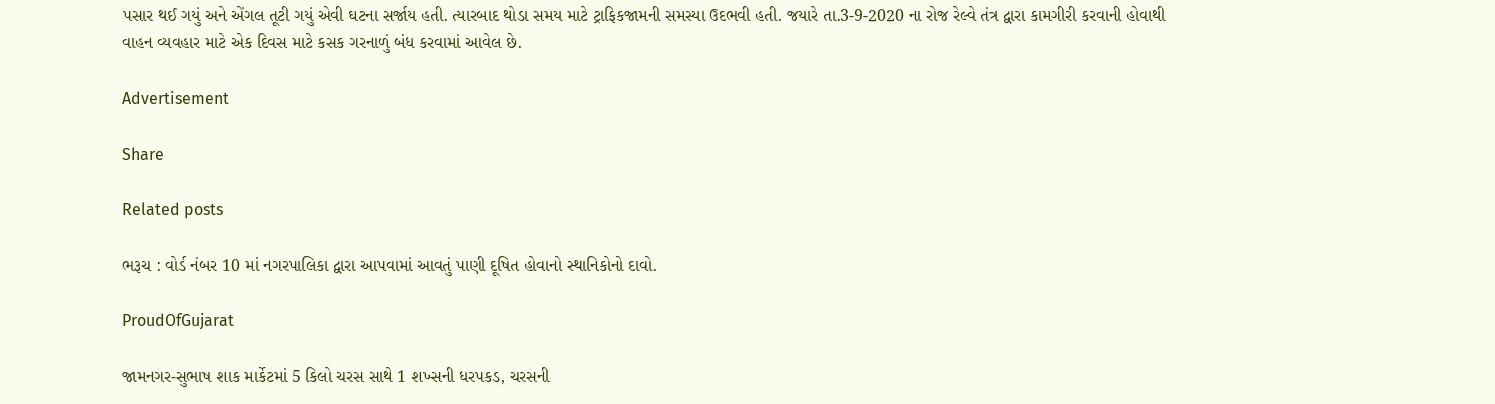પસાર થઈ ગયું અને એંગલ તૂટી ગયું એવી ઘટના સર્જાય હતી. ત્યારબાદ થોડા સમય માટે ટ્રાફિકજામની સમસ્યા ઉદભવી હતી. જયારે તા.3-9-2020 ના રોજ રેલ્વે તંત્ર દ્વારા કામગીરી કરવાની હોવાથી વાહન વ્યવહાર માટે એક દિવસ માટે કસક ગરનાળું બંધ કરવામાં આવેલ છે.

Advertisement

Share

Related posts

ભરૂચ : વોર્ડ નંબર 10 માં નગરપાલિકા દ્વારા આપવામાં આવતું પાણી દૂષિત હોવાનો સ્થાનિકોનો દાવો.

ProudOfGujarat

જામનગર-સુભાષ શાક માર્કેટમાં 5 કિલો ચરસ સાથે 1 શખ્સની ધરપકડ, ચરસની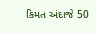કિમત અંદાજે 50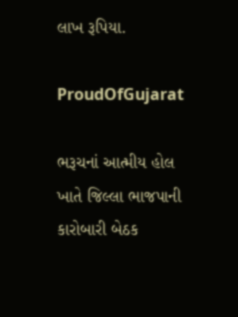લાખ રૂપિયા.

ProudOfGujarat

ભરૂચનાં આત્મીય હોલ ખાતે જિલ્લા ભાજપાની કારોબારી બેઠક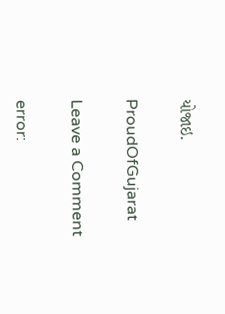યોજાઇ.

ProudOfGujarat

Leave a Comment

error: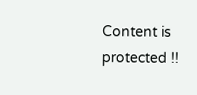Content is protected !!